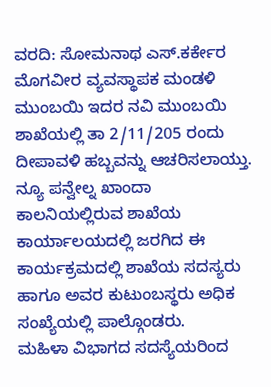ವರದಿ: ಸೋಮನಾಥ ಎಸ್.ಕರ್ಕೇರ
ಮೊಗವೀರ ವ್ಯವಸ್ಥಾಪಕ ಮಂಡಳಿ ಮುಂಬಯಿ ಇದರ ನವಿ ಮುಂಬಯಿ ಶಾಖೆಯಲ್ಲಿ ತಾ 2/11/205 ರಂದು ದೀಪಾವಳಿ ಹಬ್ಬವನ್ನು ಆಚರಿಸಲಾಯ್ತು. ನ್ಯೂ ಪನ್ವೇಲ್ನ ಖಾಂದಾ ಕಾಲನಿಯಲ್ಲಿರುವ ಶಾಖೆಯ ಕಾರ್ಯಾಲಯದಲ್ಲಿ ಜರಗಿದ ಈ ಕಾರ್ಯಕ್ರಮದಲ್ಲಿ ಶಾಖೆಯ ಸದಸ್ಯರು ಹಾಗೂ ಅವರ ಕುಟುಂಬಸ್ಥರು ಅಧಿಕ ಸಂಖ್ಯೆಯಲ್ಲಿ ಪಾಲ್ಗೊಂಡರು.
ಮಹಿಳಾ ವಿಭಾಗದ ಸದಸ್ಯೆಯರಿಂದ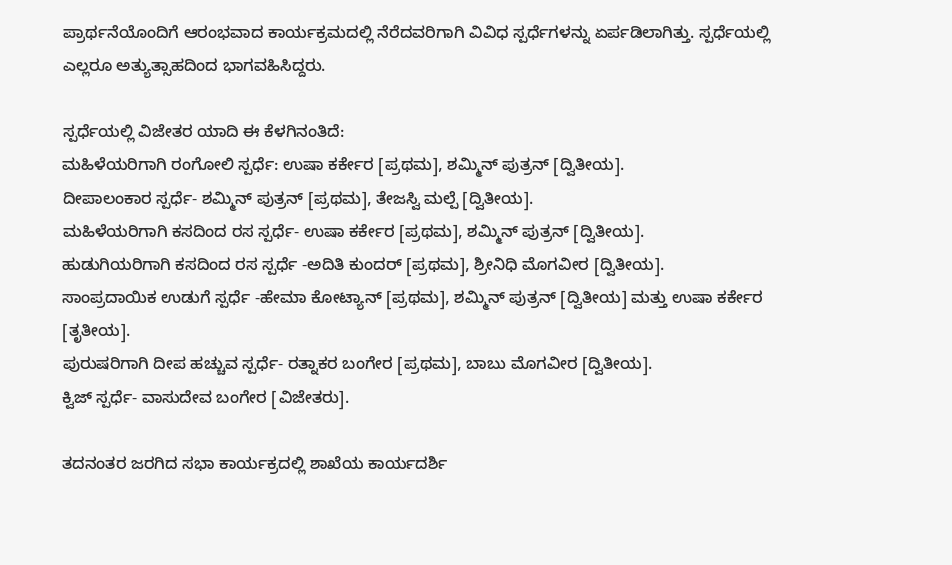ಪ್ರಾರ್ಥನೆಯೊಂದಿಗೆ ಆರಂಭವಾದ ಕಾರ್ಯಕ್ರಮದಲ್ಲಿ ನೆರೆದವರಿಗಾಗಿ ವಿವಿಧ ಸ್ಪರ್ಧೆಗಳನ್ನು ಏರ್ಪಡಿಲಾಗಿತ್ತು. ಸ್ಪರ್ಧೆಯಲ್ಲಿ ಎಲ್ಲರೂ ಅತ್ಯುತ್ಸಾಹದಿಂದ ಭಾಗವಹಿಸಿದ್ದರು.

ಸ್ಪರ್ಧೆಯಲ್ಲಿ ವಿಜೇತರ ಯಾದಿ ಈ ಕೆಳಗಿನಂತಿದೆ:
ಮಹಿಳೆಯರಿಗಾಗಿ ರಂಗೋಲಿ ಸ್ಪರ್ಧೆ: ಉಷಾ ಕರ್ಕೇರ [ಪ್ರಥಮ], ಶಮ್ಮಿನ್ ಪುತ್ರನ್ [ದ್ವಿತೀಯ].
ದೀಪಾಲಂಕಾರ ಸ್ಪರ್ಧೆ- ಶಮ್ಮಿನ್ ಪುತ್ರನ್ [ಪ್ರಥಮ], ತೇಜಸ್ವಿ ಮಲ್ಪೆ [ದ್ವಿತೀಯ].
ಮಹಿಳೆಯರಿಗಾಗಿ ಕಸದಿಂದ ರಸ ಸ್ಪರ್ಧೆ- ಉಷಾ ಕರ್ಕೇರ [ಪ್ರಥಮ], ಶಮ್ಮಿನ್ ಪುತ್ರನ್ [ದ್ವಿತೀಯ].
ಹುಡುಗಿಯರಿಗಾಗಿ ಕಸದಿಂದ ರಸ ಸ್ಪರ್ಧೆ -ಅದಿತಿ ಕುಂದರ್ [ಪ್ರಥಮ], ಶ್ರೀನಿಧಿ ಮೊಗವೀರ [ದ್ವಿತೀಯ].
ಸಾಂಪ್ರದಾಯಿಕ ಉಡುಗೆ ಸ್ಪರ್ಧೆ -ಹೇಮಾ ಕೋಟ್ಯಾನ್ [ಪ್ರಥಮ], ಶಮ್ಮಿನ್ ಪುತ್ರನ್ [ದ್ವಿತೀಯ] ಮತ್ತು ಉಷಾ ಕರ್ಕೇರ [ತೃತೀಯ].
ಪುರುಷರಿಗಾಗಿ ದೀಪ ಹಚ್ಚುವ ಸ್ಪರ್ಧೆ- ರತ್ನಾಕರ ಬಂಗೇರ [ಪ್ರಥಮ], ಬಾಬು ಮೊಗವೀರ [ದ್ವಿತೀಯ].
ಕ್ವಿಜ್ ಸ್ಪರ್ಧೆ- ವಾಸುದೇವ ಬಂಗೇರ [ವಿಜೇತರು].

ತದನಂತರ ಜರಗಿದ ಸಭಾ ಕಾರ್ಯಕ್ರದಲ್ಲಿ ಶಾಖೆಯ ಕಾರ್ಯದರ್ಶಿ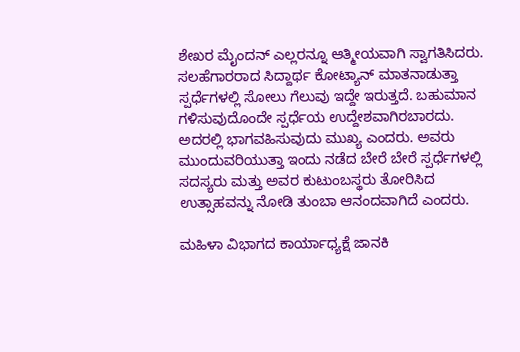ಶೇಖರ ಮೈಂದನ್ ಎಲ್ಲರನ್ನೂ ಆತ್ಮೀಯವಾಗಿ ಸ್ವಾಗತಿಸಿದರು. ಸಲಹೆಗಾರರಾದ ಸಿದ್ದಾರ್ಥ ಕೋಟ್ಯಾನ್ ಮಾತನಾಡುತ್ತಾ ಸ್ಪರ್ಧೆಗಳಲ್ಲಿ ಸೋಲು ಗೆಲುವು ಇದ್ದೇ ಇರುತ್ತದೆ. ಬಹುಮಾನ ಗಳಿಸುವುದೊಂದೇ ಸ್ಪರ್ಧೆಯ ಉದ್ದೇಶವಾಗಿರಬಾರದು. ಅದರಲ್ಲಿ ಭಾಗವಹಿಸುವುದು ಮುಖ್ಯ ಎಂದರು. ಅವರು ಮುಂದುವರಿಯುತ್ತಾ ಇಂದು ನಡೆದ ಬೇರೆ ಬೇರೆ ಸ್ಪರ್ಧೆಗಳಲ್ಲಿ ಸದಸ್ಯರು ಮತ್ತು ಅವರ ಕುಟುಂಬಸ್ಥರು ತೋರಿಸಿದ ಉತ್ಸಾಹವನ್ನು ನೋಡಿ ತುಂಬಾ ಆನಂದವಾಗಿದೆ ಎಂದರು.

ಮಹಿಳಾ ವಿಭಾಗದ ಕಾರ್ಯಾಧ್ಯಕ್ಷೆ ಜಾನಕಿ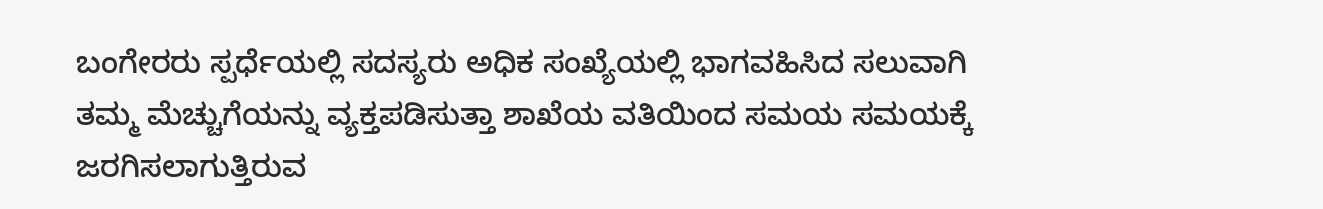ಬಂಗೇರರು ಸ್ಪರ್ಧೆಯಲ್ಲಿ ಸದಸ್ಯರು ಅಧಿಕ ಸಂಖ್ಯೆಯಲ್ಲಿ ಭಾಗವಹಿಸಿದ ಸಲುವಾಗಿ ತಮ್ಮ ಮೆಚ್ಚುಗೆಯನ್ನು ವ್ಯಕ್ತಪಡಿಸುತ್ತಾ ಶಾಖೆಯ ವತಿಯಿಂದ ಸಮಯ ಸಮಯಕ್ಕೆ ಜರಗಿಸಲಾಗುತ್ತಿರುವ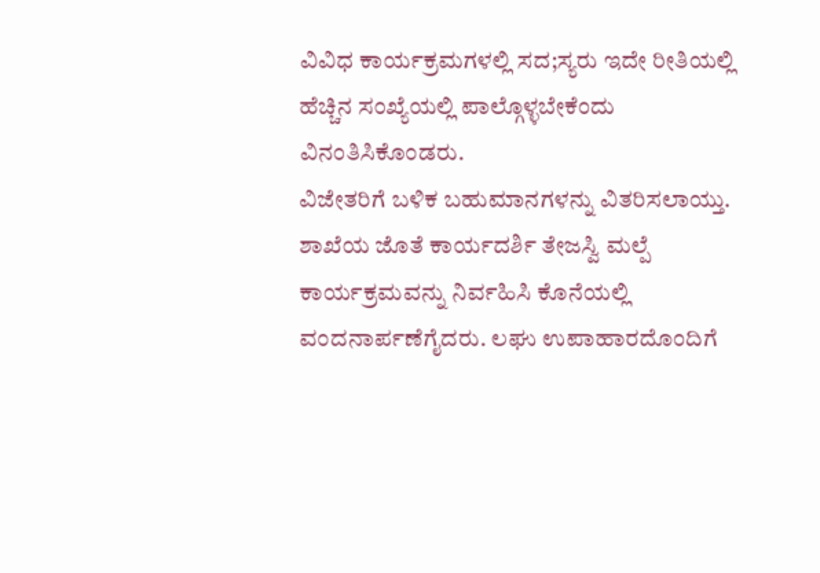ವಿವಿಧ ಕಾರ್ಯಕ್ರಮಗಳಲ್ಲಿ ಸದ;ಸ್ಯರು ಇದೇ ರೀತಿಯಲ್ಲಿ ಹೆಚ್ಚಿನ ಸಂಖ್ಯೆಯಲ್ಲಿ ಪಾಲ್ಗೊಳ್ಳಬೇಕೆಂದು ವಿನಂತಿಸಿಕೊಂಡರು.
ವಿಜೇತರಿಗೆ ಬಳಿಕ ಬಹುಮಾನಗಳನ್ನು ವಿತರಿಸಲಾಯ್ತು. ಶಾಖೆಯ ಜೊತೆ ಕಾರ್ಯದರ್ಶಿ ತೇಜಸ್ವಿ ಮಲ್ಪೆ ಕಾರ್ಯಕ್ರಮವನ್ನು ನಿರ್ವಹಿಸಿ ಕೊನೆಯಲ್ಲಿ ವಂದನಾರ್ಪಣೆಗೈದರು. ಲಘು ಉಪಾಹಾರದೊಂದಿಗೆ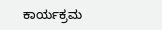ಕಾರ್ಯಕ್ರಮ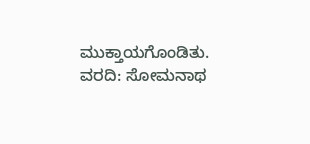ಮುಕ್ತಾಯಗೊಂಡಿತು.
ವರದಿ: ಸೋಮನಾಥ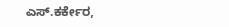ಎಸ್.ಕರ್ಕೇರ,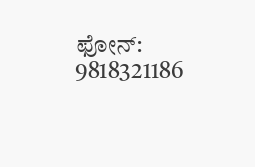ಫೋನ್: 9818321186